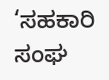‘ಸಹಕಾರಿ ಸಂಘ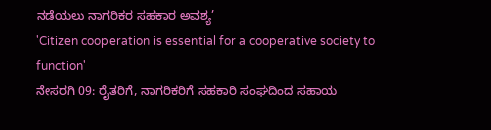ನಡೆಯಲು ನಾಗರಿಕರ ಸಹಕಾರ ಅವಶ್ಯ’
'Citizen cooperation is essential for a cooperative society to function'
ನೇಸರಗಿ 09: ರೈತರಿಗೆ, ನಾಗರಿಕರಿಗೆ ಸಹಕಾರಿ ಸಂಘದಿಂದ ಸಹಾಯ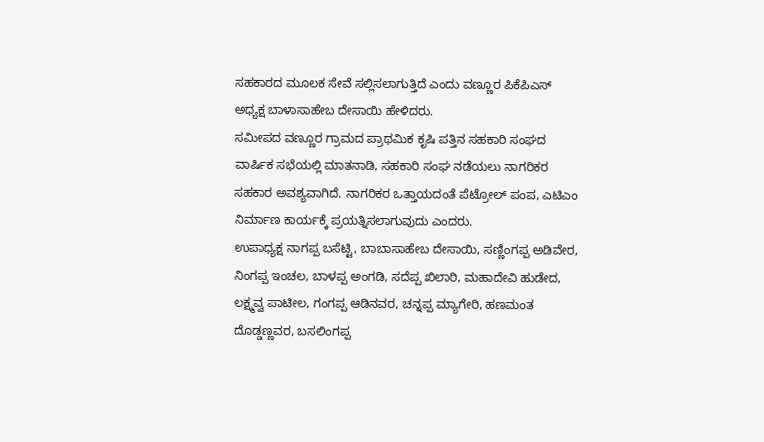ಸಹಕಾರದ ಮೂಲಕ ಸೇವೆ ಸಲ್ಲಿಸಲಾಗುತ್ತಿದೆ ಎಂದು ವಣ್ಣೂರ ಪಿಕೆಪಿಎಸ್ ಅಧ್ಯಕ್ಷ ಬಾಳಾಸಾಹೇಬ ದೇಸಾಯಿ ಹೇಳಿದರು.
ಸಮೀಪದ ವಣ್ಣೂರ ಗ್ರಾಮದ ಪ್ರಾಥಮಿಕ ಕೃಷಿ ಪತ್ತಿನ ಸಹಕಾರಿ ಸಂಘದ ವಾರ್ಷಿಕ ಸಭೆಯಲ್ಲಿ ಮಾತನಾಡಿ, ಸಹಕಾರಿ ಸಂಘ ನಡೆಯಲು ನಾಗರಿಕರ ಸಹಕಾರ ಅವಶ್ಯವಾಗಿದೆ. ನಾಗರಿಕರ ಒತ್ತಾಯದಂತೆ ಪೆಟ್ರೋಲ್ ಪಂಪ, ಎಟಿಎಂ ನಿರ್ಮಾಣ ಕಾರ್ಯಕ್ಕೆ ಪ್ರಯತ್ನಿಸಲಾಗುವುದು ಎಂದರು.
ಉಪಾಧ್ಯಕ್ಷ ನಾಗಪ್ಪ ಬಸೆಟ್ಟಿ, ಬಾಬಾಸಾಹೇಬ ದೇಸಾಯಿ, ಸಣ್ಣಿಂಗಪ್ಪ ಅಡಿವೇರ, ನಿಂಗಪ್ಪ ಇಂಚಲ, ಬಾಳಪ್ಪ ಅಂಗಡಿ, ಸದೆಪ್ಪ ಖಿಲಾರಿ, ಮಹಾದೇವಿ ಹುಡೇದ, ಲಕ್ಷ್ಮವ್ವ ಪಾಟೀಲ, ಗಂಗಪ್ಪ ಆಡಿನವರ, ಚನ್ನಪ್ಪ ಮ್ಯಾಗೇರಿ, ಹಣಮಂತ ದೊಡ್ಡಣ್ಣವರ, ಬಸಲಿಂಗಪ್ಪ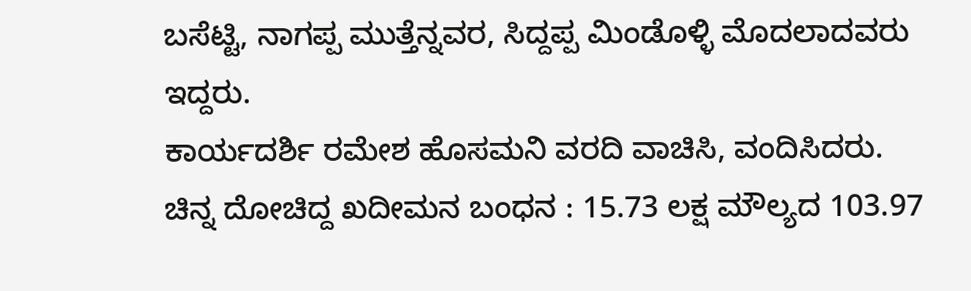ಬಸೆಟ್ಟಿ, ನಾಗಪ್ಪ ಮುತ್ತೆನ್ನವರ, ಸಿದ್ದಪ್ಪ ಮಿಂಡೊಳ್ಳಿ ಮೊದಲಾದವರು ಇದ್ದರು.
ಕಾರ್ಯದರ್ಶಿ ರಮೇಶ ಹೊಸಮನಿ ವರದಿ ವಾಚಿಸಿ, ವಂದಿಸಿದರು.
ಚಿನ್ನ ದೋಚಿದ್ದ ಖದೀಮನ ಬಂಧನ : 15.73 ಲಕ್ಷ ಮೌಲ್ಯದ 103.97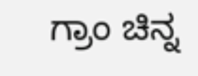ಗ್ರಾಂ ಚಿನ್ನ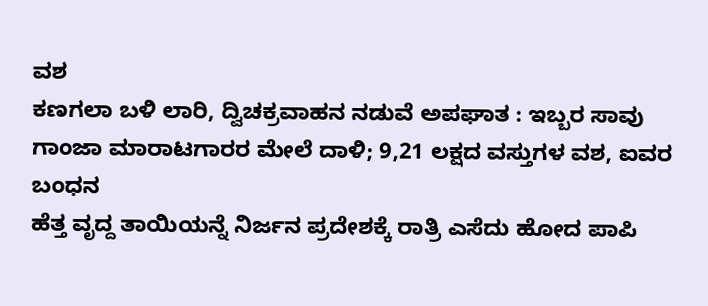ವಶ
ಕಣಗಲಾ ಬಳಿ ಲಾರಿ, ದ್ವಿಚಕ್ರವಾಹನ ನಡುವೆ ಅಪಘಾತ : ಇಬ್ಬರ ಸಾವು
ಗಾಂಜಾ ಮಾರಾಟಗಾರರ ಮೇಲೆ ದಾಳಿ; 9,21 ಲಕ್ಷದ ವಸ್ತುಗಳ ವಶ, ಐವರ ಬಂಧನ
ಹೆತ್ತ ವೃದ್ದ ತಾಯಿಯನ್ನೆ ನಿರ್ಜನ ಪ್ರದೇಶಕ್ಕೆ ರಾತ್ರಿ ಎಸೆದು ಹೋದ ಪಾಪಿ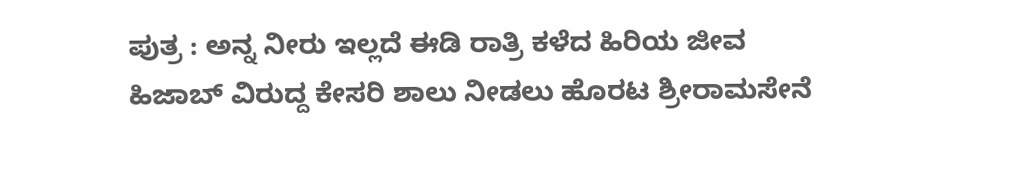ಪುತ್ರ : ಅನ್ನ ನೀರು ಇಲ್ಲದೆ ಈಡಿ ರಾತ್ರಿ ಕಳೆದ ಹಿರಿಯ ಜೀವ
ಹಿಜಾಬ್ ವಿರುದ್ದ ಕೇಸರಿ ಶಾಲು ನೀಡಲು ಹೊರಟ ಶ್ರೀರಾಮಸೇನೆ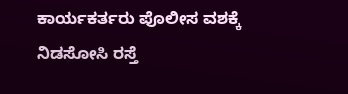ಕಾರ್ಯಕರ್ತರು ಪೊಲೀಸ ವಶಕ್ಕೆ
ನಿಡಸೋಸಿ ರಸ್ತೆ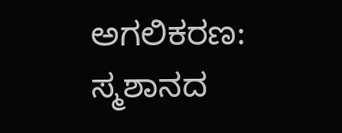ಅಗಲಿಕರಣ: ಸ್ಮಶಾನದ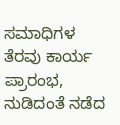ಸಮಾಧಿಗಳ ತೆರವು ಕಾರ್ಯ ಪ್ರಾರಂಭ, ನುಡಿದಂತೆ ನಡೆದ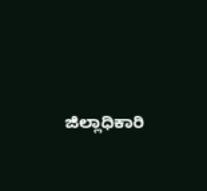ಜಿಲ್ಲಾಧಿಕಾರಿ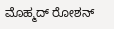ಮೊಹ್ಮದ್ ರೋಶನ್